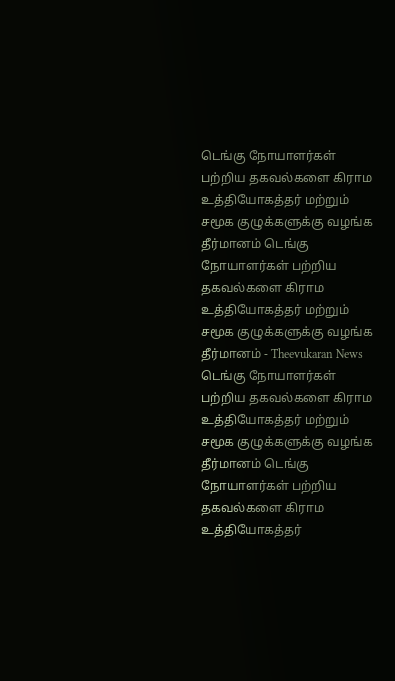டெங்கு நோயாளர்கள் பற்றிய தகவல்களை கிராம உத்தியோகத்தர் மற்றும் சமூக குழுக்களுக்கு வழங்க தீர்மானம் டெங்கு நோயாளர்கள் பற்றிய தகவல்களை கிராம உத்தியோகத்தர் மற்றும் சமூக குழுக்களுக்கு வழங்க தீர்மானம் - Theevukaran News டெங்கு நோயாளர்கள் பற்றிய தகவல்களை கிராம உத்தியோகத்தர் மற்றும் சமூக குழுக்களுக்கு வழங்க தீர்மானம் டெங்கு நோயாளர்கள் பற்றிய தகவல்களை கிராம உத்தியோகத்தர்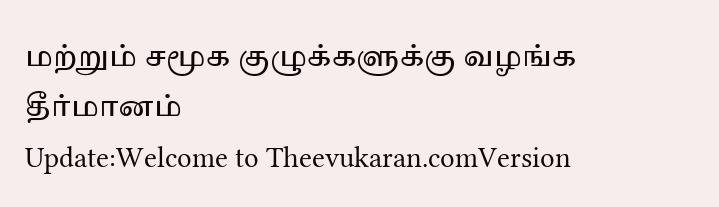மற்றும் சமூக குழுக்களுக்கு வழங்க தீர்மானம்
Update:Welcome to Theevukaran.comVersion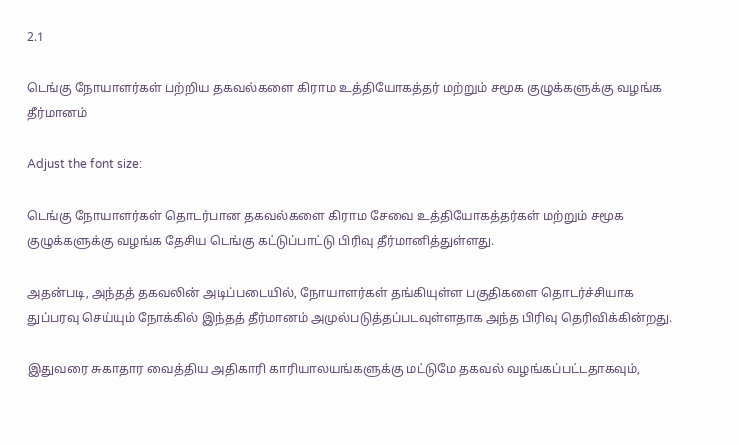2.1

டெங்கு நோயாளர்கள் பற்றிய தகவல்களை கிராம உத்தியோகத்தர் மற்றும் சமூக குழுக்களுக்கு வழங்க தீர்மானம்

Adjust the font size:

டெங்கு நோயாளர்கள் தொடர்பான தகவல்களை கிராம சேவை உத்தியோகத்தர்கள் மற்றும் சமூக குழுக்களுக்கு வழங்க தேசிய டெங்கு கட்டுப்பாட்டு பிரிவு தீர்மானித்துள்ளது.

அதன்படி, அந்தத் தகவலின் அடிப்படையில், நோயாளர்கள் தங்கியுள்ள பகுதிகளை தொடர்ச்சியாக துப்பரவு செய்யும் நோக்கில் இந்தத் தீர்மானம் அமுல்படுத்தப்படவுள்ளதாக அந்த பிரிவு தெரிவிக்கின்றது.

இதுவரை சுகாதார வைத்திய அதிகாரி காரியாலயங்களுக்கு மட்டுமே தகவல் வழங்கப்பட்டதாகவும்,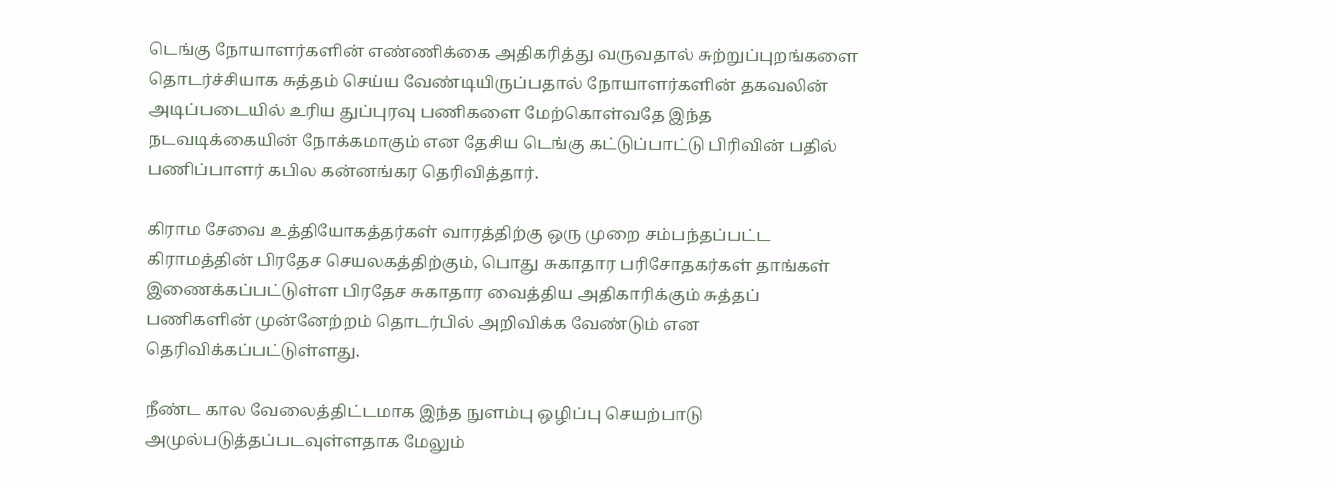டெங்கு நோயாளர்களின் எண்ணிக்கை அதிகரித்து வருவதால் சுற்றுப்புறங்களை தொடர்ச்சியாக சுத்தம் செய்ய வேண்டியிருப்பதால் நோயாளர்களின் தகவலின் அடிப்படையில் உரிய துப்புரவு பணிகளை மேற்கொள்வதே இந்த நடவடிக்கையின் நோக்கமாகும் என தேசிய டெங்கு கட்டுப்பாட்டு பிரிவின் பதில் பணிப்பாளர் கபில கன்னங்கர தெரிவித்தார்.

கிராம சேவை உத்தியோகத்தர்கள் வாரத்திற்கு ஒரு முறை சம்பந்தப்பட்ட கிராமத்தின் பிரதேச செயலகத்திற்கும், பொது சுகாதார பரிசோதகர்கள் தாங்கள் இணைக்கப்பட்டுள்ள பிரதேச சுகாதார வைத்திய அதிகாரிக்கும் சுத்தப் பணிகளின் முன்னேற்றம் தொடர்பில் அறிவிக்க வேண்டும் என தெரிவிக்கப்பட்டுள்ளது.

நீண்ட கால வேலைத்திட்டமாக இந்த நுளம்பு ஒழிப்பு செயற்பாடு அமுல்படுத்தப்படவுள்ளதாக மேலும்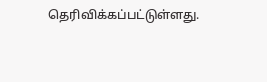தெரிவிக்கப்பட்டுள்ளது.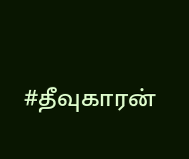#தீவுகாரன்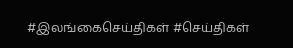#இலங்கைசெய்திகள் #செய்திகள்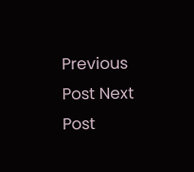Previous Post Next Post